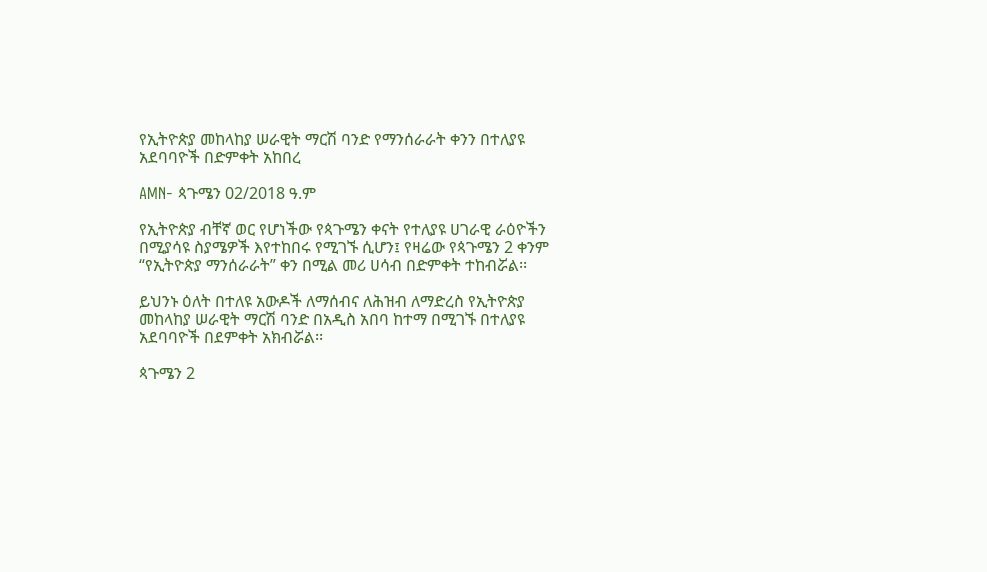የኢትዮጵያ መከላከያ ሠራዊት ማርሽ ባንድ የማንሰራራት ቀንን በተለያዩ አደባባዮች በድምቀት አከበረ

AMN- ጳጉሜን 02/2018 ዓ.ም

የኢትዮጵያ ብቸኛ ወር የሆነችው የጳጉሜን ቀናት የተለያዩ ሀገራዊ ራዕዮችን በሚያሳዩ ስያሜዎች እየተከበሩ የሚገኙ ሲሆን፤ የዛሬው የጳጉሜን 2 ቀንም “የኢትዮጵያ ማንሰራራት” ቀን በሚል መሪ ሀሳብ በድምቀት ተከብሯል፡፡

ይህንኑ ዕለት በተለዩ አውዶች ለማሰብና ለሕዝብ ለማድረስ የኢትዮጵያ መከላከያ ሠራዊት ማርሽ ባንድ በአዲስ አበባ ከተማ በሚገኙ በተለያዩ አደባባዮች በደምቀት አክብሯል፡፡

ጳጉሜን 2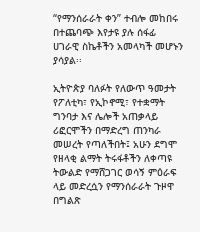“የማንሰራራት ቀን” ተብሎ መከበሩ በተጨባጭ እየታዩ ያሉ ሰፋፊ ሀገራዊ ስኬቶችን አመላካች መሆኑን ያሳያል፡፡

ኢትዮጵያ ባለፉት የለውጥ ዓመታት የፖለቲካ፣ የኢኮኖሚ፣ የተቋማት ግንባታ እና ሌሎች አጠቃላይ ሪፎርሞችን በማድረግ ጠንካራ መሠረት የጣለችበት፤ አሁን ደግሞ የዘላቂ ልማት ትሩፋቶችን ለቀጣዩ ትውልድ የማሸጋገር ወሳኝ ምዕራፍ ላይ መድረሷን የማንሰራራት ጉዞዋ በግልጽ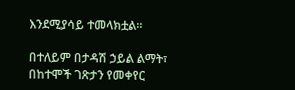እንደሚያሳይ ተመላክቷል።

በተለይም በታዳሽ ኃይል ልማት፣ በከተሞች ገጽታን የመቀየር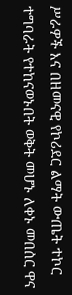ሥራዎች እና በዘመናዊ የኮሪደር ልማት ውጤት ተኮር ተግባራት የተከናወኑበት ወቅት መሆኑ ለቀኑ መበሰር ዋና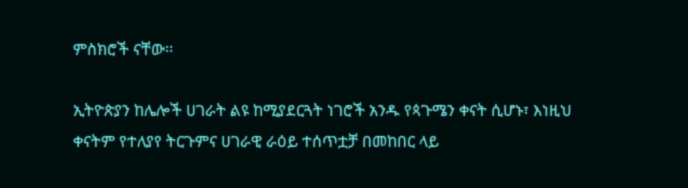ምስክሮች ናቸው፡፡

ኢትዮጵያን ከሌሎች ሀገራት ልዩ ከሚያደርጓት ነገሮች አንዱ የጳጉሜን ቀናት ሲሆኑ፣ እነዚህ ቀናትም የተለያየ ትርጉምና ሀገራዊ ራዕይ ተሰጥቷቻ በመከበር ላይ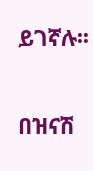ይገኛሉ፡፡

በዝናሽ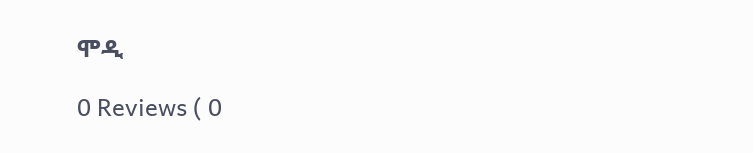ሞዲ

0 Reviews ( 0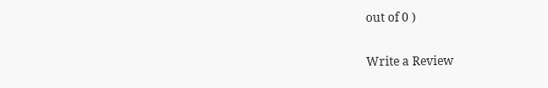out of 0 )

Write a Review